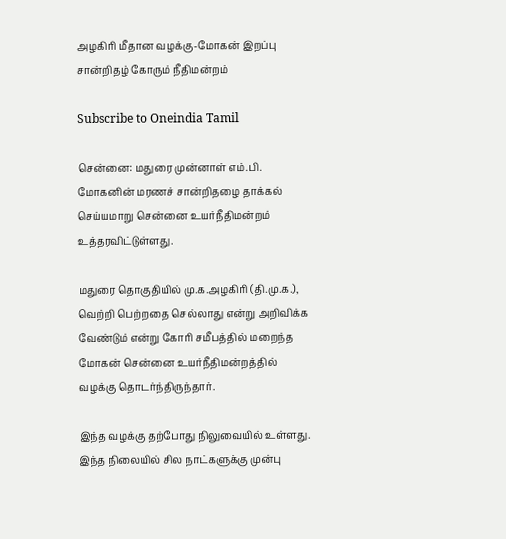அழகிரி மீதான வழக்கு-மோகன் இறப்பு சான்றிதழ் கோரும் நீதிமன்றம்

Subscribe to Oneindia Tamil

சென்னை: மதுரை முன்னாள் எம்.பி. மோகனின் மரணச் சான்றிதழை தாக்கல் செய்யமாறு சென்னை உயர்நீதிமன்றம் உத்தரவிட்டுள்ளது.

மதுரை தொகுதியில் மு.க.அழகிரி (தி.மு.க.), வெற்றி பெற்றதை செல்லாது என்று அறிவிக்க வேண்டும் என்று கோரி சமீபத்தில் மறைந்த மோகன் சென்னை உயர்நீதிமன்றத்தில் வழக்கு தொடர்ந்திருந்தார்.

இந்த வழக்கு தற்போது நிலுவையில் உள்ளது. இந்த நிலையில் சில நாட்களுக்கு முன்பு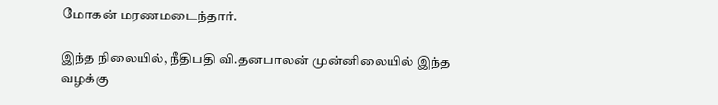மோகன் மரணமடைந்தார்.

இந்த நிலையில், நீதிபதி வி.தனபாலன் முன்னிலையில் இந்த வழக்கு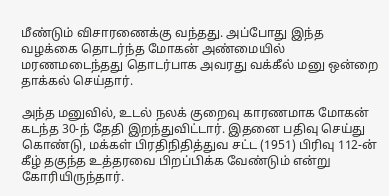மீண்டும் விசாரணைக்கு வந்தது. அப்போது இந்த வழக்கை தொடர்ந்த மோகன் அண்மையில் மரணமடைந்தது தொடர்பாக அவரது வக்கீல் மனு ஒன்றை தாக்கல் செய்தார்.

அந்த மனுவில், உடல் நலக் குறைவு காரணமாக மோகன் கடந்த 30-ந் தேதி இறந்துவிட்டார். இதனை பதிவு செய்து கொண்டு, மக்கள் பிரதிநிதித்துவ சட்ட (1951) பிரிவு 112-ன் கீழ் தகுந்த உத்தரவை பிறப்பிக்க வேண்டும் என்று கோரியிருந்தார்.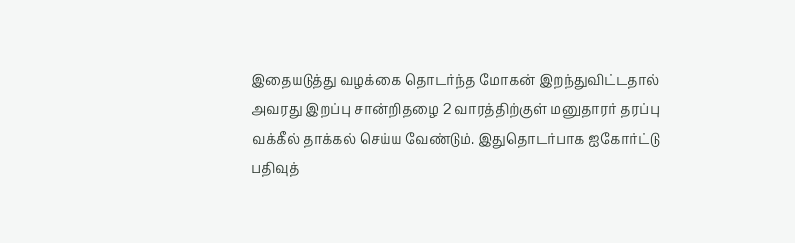இதையடுத்து வழக்கை தொடர்ந்த மோகன் இறந்துவிட்டதால் அவரது இறப்பு சான்றிதழை 2 வாரத்திற்குள் மனுதாரர் தரப்பு வக்கீல் தாக்கல் செய்ய வேண்டும். இதுதொடர்பாக ஐகோர்ட்டு பதிவுத்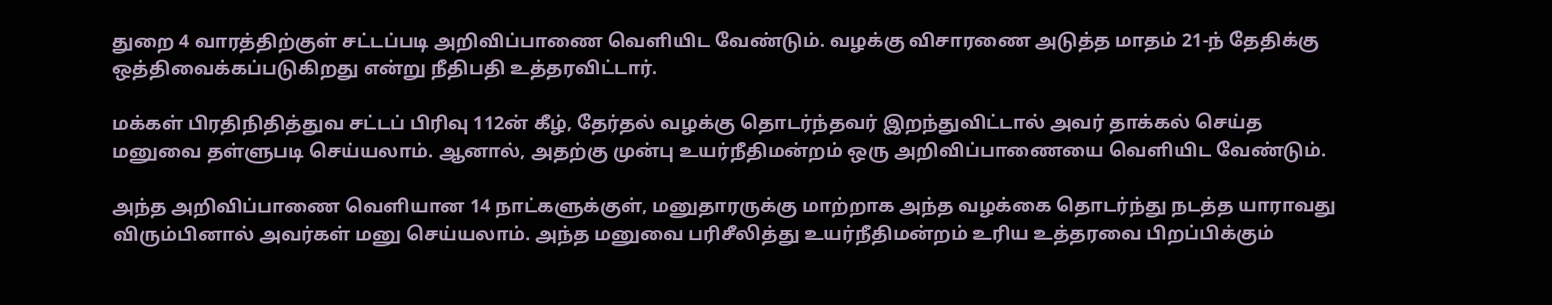துறை 4 வாரத்திற்குள் சட்டப்படி அறிவிப்பாணை வெளியிட வேண்டும். வழக்கு விசாரணை அடுத்த மாதம் 21-ந் தேதிக்கு ஒத்திவைக்கப்படுகிறது என்று நீதிபதி உத்தரவிட்டார்.

மக்கள் பிரதிநிதித்துவ சட்டப் பிரிவு 112ன் கீழ், தேர்தல் வழக்கு தொடர்ந்தவர் இறந்துவிட்டால் அவர் தாக்கல் செய்த மனுவை தள்ளுபடி செய்யலாம். ஆனால், அதற்கு முன்பு உயர்நீதிமன்றம் ஒரு அறிவிப்பாணையை வெளியிட வேண்டும்.

அந்த அறிவிப்பாணை வெளியான 14 நாட்களுக்குள், மனுதாரருக்கு மாற்றாக அந்த வழக்கை தொடர்ந்து நடத்த யாராவது விரும்பினால் அவர்கள் மனு செய்யலாம். அந்த மனுவை பரிசீலித்து உயர்நீதிமன்றம் உரிய உத்தரவை பிறப்பிக்கும்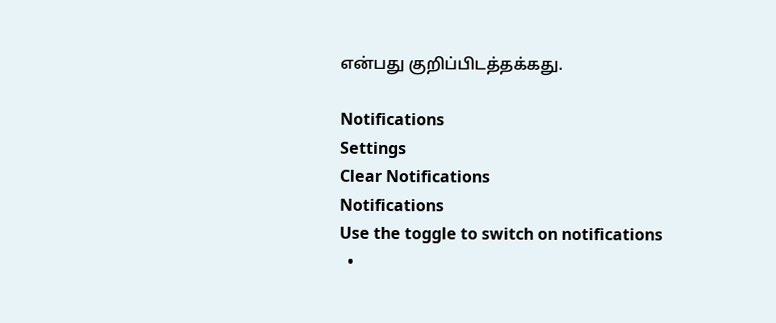என்பது குறிப்பிடத்தக்கது.

Notifications
Settings
Clear Notifications
Notifications
Use the toggle to switch on notifications
  •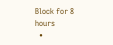Block for 8 hours
  •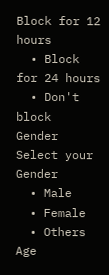Block for 12 hours
  • Block for 24 hours
  • Don't block
Gender
Select your Gender
  • Male
  • Female
  • Others
Age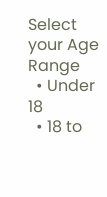Select your Age Range
  • Under 18
  • 18 to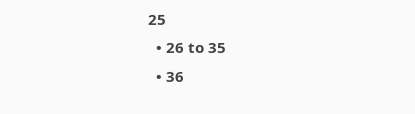25
  • 26 to 35
  • 36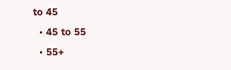to 45
  • 45 to 55
  • 55+